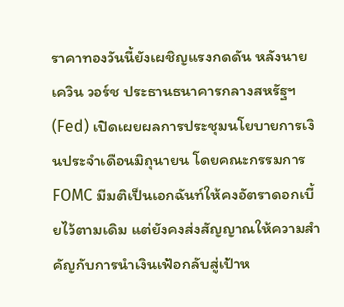ราคาทองวันนี้ยังเผชิญแรงกดดัน หลังนายเควิน วอร์ช ประธานธนาคารกลางสหรัฐฯ (Fed) เปิดเผยผลการประชุมนโยบายการเงินประจำเดือนมิถุนายน โดยคณะกรรมการ FOMC มีมติเป็นเอกฉันท์ให้คงอัตราดอกเบี้ยไว้ตามเดิม แต่ยังคงส่งสัญญาณให้ความสำคัญกับการนำเงินเฟ้อกลับสู่เป้าห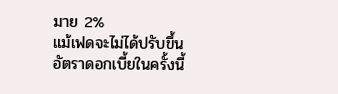มาย 2%
แม้เฟดจะไม่ได้ปรับขึ้นอัตราดอกเบี้ยในครั้งนี้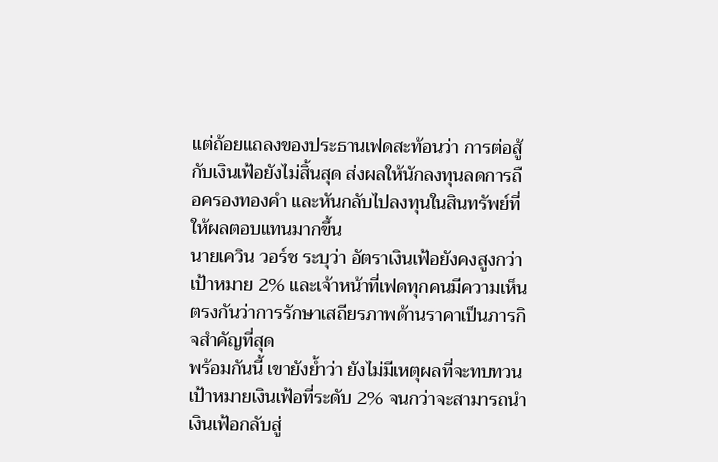แต่ถ้อยแถลงของประธานเฟดสะท้อนว่า การต่อสู้กับเงินเฟ้อยังไม่สิ้นสุด ส่งผลให้นักลงทุนลดการถือครองทองคำ และหันกลับไปลงทุนในสินทรัพย์ที่ให้ผลตอบแทนมากขึ้น
นายเควิน วอร์ช ระบุว่า อัตราเงินเฟ้อยังคงสูงกว่าเป้าหมาย 2% และเจ้าหน้าที่เฟดทุกคนมีความเห็นตรงกันว่าการรักษาเสถียรภาพด้านราคาเป็นภารกิจสำคัญที่สุด
พร้อมกันนี้ เขายังย้ำว่า ยังไม่มีเหตุผลที่จะทบทวนเป้าหมายเงินเฟ้อที่ระดับ 2% จนกว่าจะสามารถนำเงินเฟ้อกลับสู่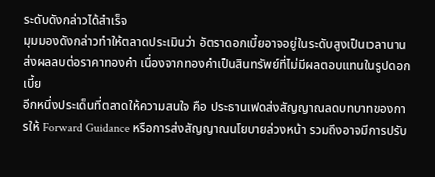ระดับดังกล่าวได้สำเร็จ
มุมมองดังกล่าวทำให้ตลาดประเมินว่า อัตราดอกเบี้ยอาจอยู่ในระดับสูงเป็นเวลานาน ส่งผลลบต่อราคาทองคำ เนื่องจากทองคำเป็นสินทรัพย์ที่ไม่มีผลตอบแทนในรูปดอกเบี้ย
อีกหนึ่งประเด็นที่ตลาดให้ความสนใจ คือ ประธานเฟดส่งสัญญาณลดบทบาทของการให้ Forward Guidance หรือการส่งสัญญาณนโยบายล่วงหน้า รวมถึงอาจมีการปรับ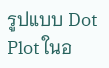รูปแบบ Dot Plot ในอ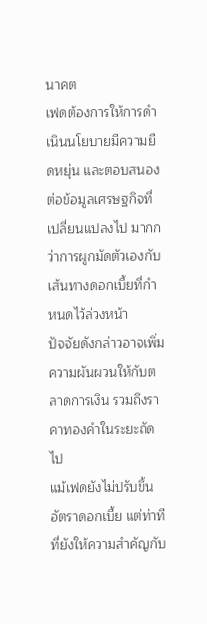นาคต
เฟดต้องการให้การดำเนินนโยบายมีความยืดหยุ่น และตอบสนองต่อข้อมูลเศรษฐกิจที่เปลี่ยนแปลงไป มากกว่าการผูกมัดตัวเองกับเส้นทางดอกเบี้ยที่กำหนดไว้ล่วงหน้า
ปัจจัยดังกล่าวอาจเพิ่มความผันผวนให้กับตลาดการเงิน รวมถึงราคาทองคำในระยะถัดไป
แม้เฟดยังไม่ปรับขึ้นอัตราดอกเบี้ย แต่ท่าทีที่ยังให้ความสำคัญกับ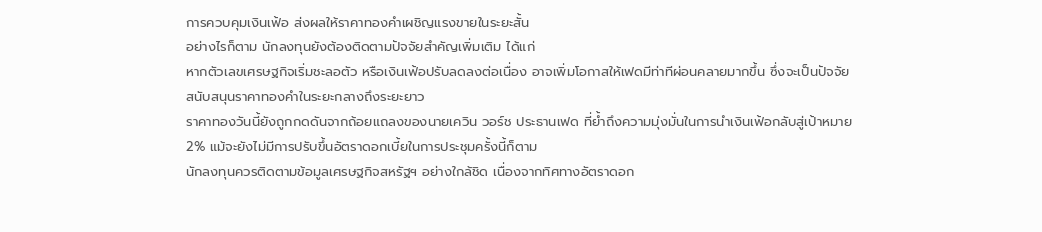การควบคุมเงินเฟ้อ ส่งผลให้ราคาทองคำเผชิญแรงขายในระยะสั้น
อย่างไรก็ตาม นักลงทุนยังต้องติดตามปัจจัยสำคัญเพิ่มเติม ได้แก่
หากตัวเลขเศรษฐกิจเริ่มชะลอตัว หรือเงินเฟ้อปรับลดลงต่อเนื่อง อาจเพิ่มโอกาสให้เฟดมีท่าทีผ่อนคลายมากขึ้น ซึ่งจะเป็นปัจจัยสนับสนุนราคาทองคำในระยะกลางถึงระยะยาว
ราคาทองวันนี้ยังถูกกดดันจากถ้อยแถลงของนายเควิน วอร์ช ประธานเฟด ที่ย้ำถึงความมุ่งมั่นในการนำเงินเฟ้อกลับสู่เป้าหมาย 2% แม้จะยังไม่มีการปรับขึ้นอัตราดอกเบี้ยในการประชุมครั้งนี้ก็ตาม
นักลงทุนควรติดตามข้อมูลเศรษฐกิจสหรัฐฯ อย่างใกล้ชิด เนื่องจากทิศทางอัตราดอก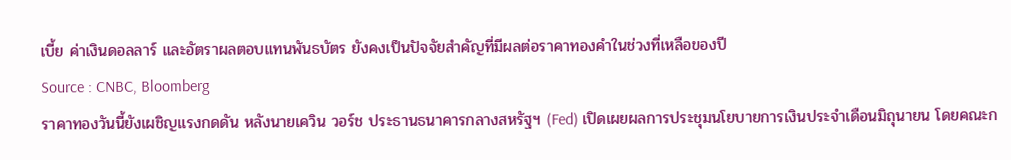เบี้ย ค่าเงินดอลลาร์ และอัตราผลตอบแทนพันธบัตร ยังคงเป็นปัจจัยสำคัญที่มีผลต่อราคาทองคำในช่วงที่เหลือของปี
Source : CNBC, Bloomberg
ราคาทองวันนี้ยังเผชิญแรงกดดัน หลังนายเควิน วอร์ช ประธานธนาคารกลางสหรัฐฯ (Fed) เปิดเผยผลการประชุมนโยบายการเงินประจำเดือนมิถุนายน โดยคณะก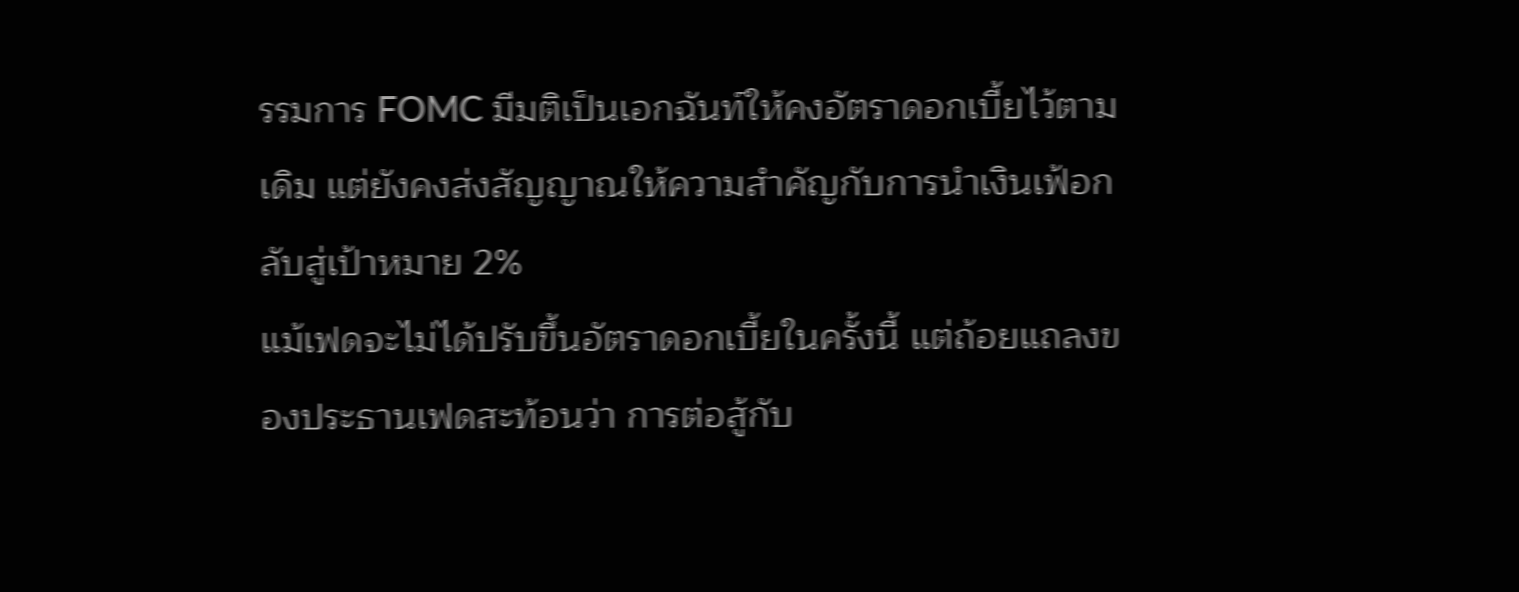รรมการ FOMC มีมติเป็นเอกฉันท์ให้คงอัตราดอกเบี้ยไว้ตามเดิม แต่ยังคงส่งสัญญาณให้ความสำคัญกับการนำเงินเฟ้อกลับสู่เป้าหมาย 2%
แม้เฟดจะไม่ได้ปรับขึ้นอัตราดอกเบี้ยในครั้งนี้ แต่ถ้อยแถลงของประธานเฟดสะท้อนว่า การต่อสู้กับ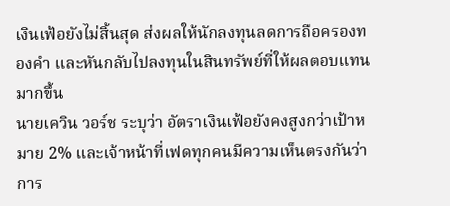เงินเฟ้อยังไม่สิ้นสุด ส่งผลให้นักลงทุนลดการถือครองทองคำ และหันกลับไปลงทุนในสินทรัพย์ที่ให้ผลตอบแทนมากขึ้น
นายเควิน วอร์ช ระบุว่า อัตราเงินเฟ้อยังคงสูงกว่าเป้าหมาย 2% และเจ้าหน้าที่เฟดทุกคนมีความเห็นตรงกันว่าการ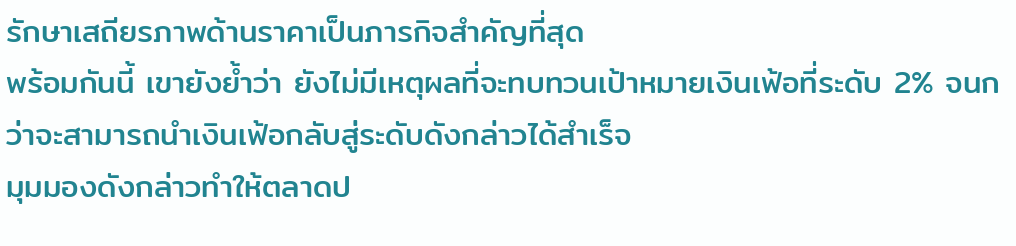รักษาเสถียรภาพด้านราคาเป็นภารกิจสำคัญที่สุด
พร้อมกันนี้ เขายังย้ำว่า ยังไม่มีเหตุผลที่จะทบทวนเป้าหมายเงินเฟ้อที่ระดับ 2% จนกว่าจะสามารถนำเงินเฟ้อกลับสู่ระดับดังกล่าวได้สำเร็จ
มุมมองดังกล่าวทำให้ตลาดป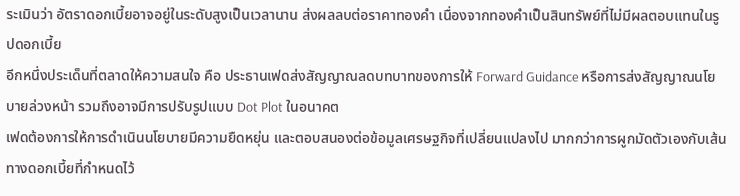ระเมินว่า อัตราดอกเบี้ยอาจอยู่ในระดับสูงเป็นเวลานาน ส่งผลลบต่อราคาทองคำ เนื่องจากทองคำเป็นสินทรัพย์ที่ไม่มีผลตอบแทนในรูปดอกเบี้ย
อีกหนึ่งประเด็นที่ตลาดให้ความสนใจ คือ ประธานเฟดส่งสัญญาณลดบทบาทของการให้ Forward Guidance หรือการส่งสัญญาณนโยบายล่วงหน้า รวมถึงอาจมีการปรับรูปแบบ Dot Plot ในอนาคต
เฟดต้องการให้การดำเนินนโยบายมีความยืดหยุ่น และตอบสนองต่อข้อมูลเศรษฐกิจที่เปลี่ยนแปลงไป มากกว่าการผูกมัดตัวเองกับเส้นทางดอกเบี้ยที่กำหนดไว้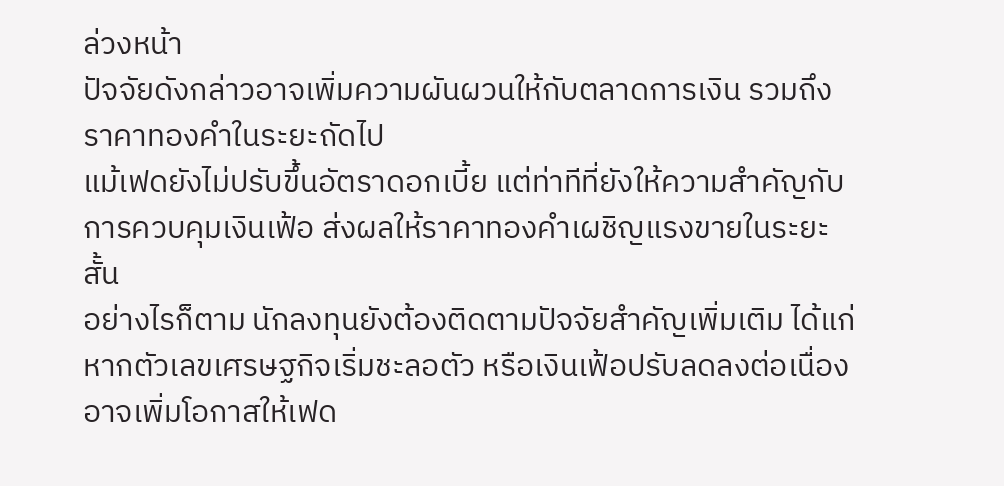ล่วงหน้า
ปัจจัยดังกล่าวอาจเพิ่มความผันผวนให้กับตลาดการเงิน รวมถึงราคาทองคำในระยะถัดไป
แม้เฟดยังไม่ปรับขึ้นอัตราดอกเบี้ย แต่ท่าทีที่ยังให้ความสำคัญกับการควบคุมเงินเฟ้อ ส่งผลให้ราคาทองคำเผชิญแรงขายในระยะสั้น
อย่างไรก็ตาม นักลงทุนยังต้องติดตามปัจจัยสำคัญเพิ่มเติม ได้แก่
หากตัวเลขเศรษฐกิจเริ่มชะลอตัว หรือเงินเฟ้อปรับลดลงต่อเนื่อง อาจเพิ่มโอกาสให้เฟด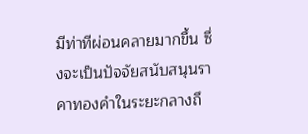มีท่าทีผ่อนคลายมากขึ้น ซึ่งจะเป็นปัจจัยสนับสนุนราคาทองคำในระยะกลางถึ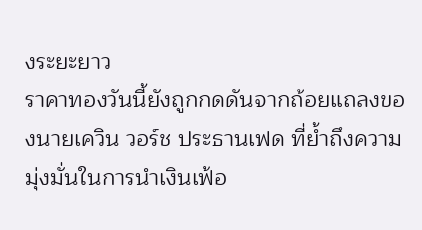งระยะยาว
ราคาทองวันนี้ยังถูกกดดันจากถ้อยแถลงของนายเควิน วอร์ช ประธานเฟด ที่ย้ำถึงความมุ่งมั่นในการนำเงินเฟ้อ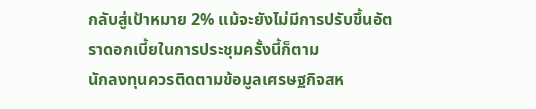กลับสู่เป้าหมาย 2% แม้จะยังไม่มีการปรับขึ้นอัตราดอกเบี้ยในการประชุมครั้งนี้ก็ตาม
นักลงทุนควรติดตามข้อมูลเศรษฐกิจสห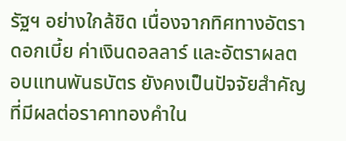รัฐฯ อย่างใกล้ชิด เนื่องจากทิศทางอัตราดอกเบี้ย ค่าเงินดอลลาร์ และอัตราผลตอบแทนพันธบัตร ยังคงเป็นปัจจัยสำคัญที่มีผลต่อราคาทองคำใน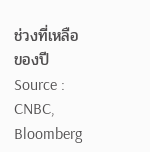ช่วงที่เหลือของปี
Source : CNBC, Bloomberg